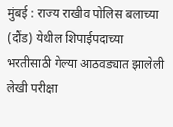मुंबई : राज्य राखीव पोलिस बलाच्या (दौंड) येथील शिपाईपदाच्या भरतीसाठी गेल्या आठवड्यात झालेली लेखी परीक्षा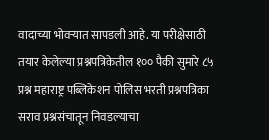वादाच्या भोवऱ्यात सापडली आहे. या परीक्षेसाठी तयार केलेल्या प्रश्नपत्रिकेतील १०० पैकी सुमारे ८५ प्रश्न महाराष्ट्र पब्लिकेशन पोलिस भरती प्रश्नपत्रिका सराव प्रश्नसंचातून निवडल्याचा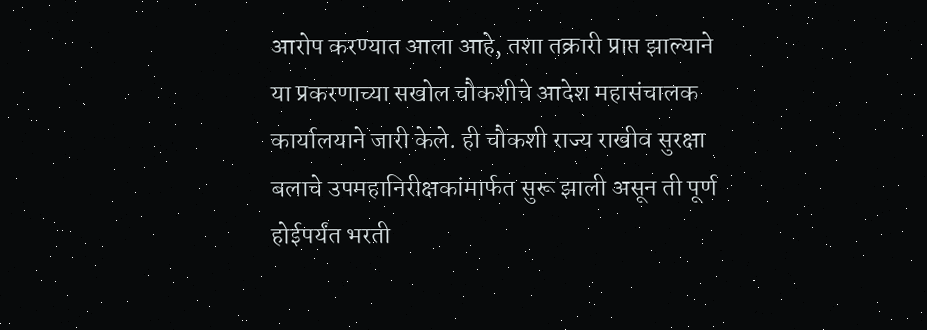आरोप करण्यात आला आहे, तशा तक्रारी प्राप्त झाल्याने या प्रकरणाच्या सखोल चौकशीचे आदेश महासंचालक कार्यालयाने जारी केले. ही चौकशी राज्य राखीव सुरक्षा बलाचे उपमहानिरीक्षकांमार्फत सुरू झाली असून ती पूर्ण होईपर्यंत भरती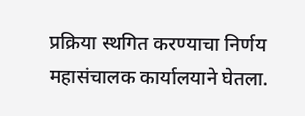प्रक्रिया स्थगित करण्याचा निर्णय महासंचालक कार्यालयाने घेतला.